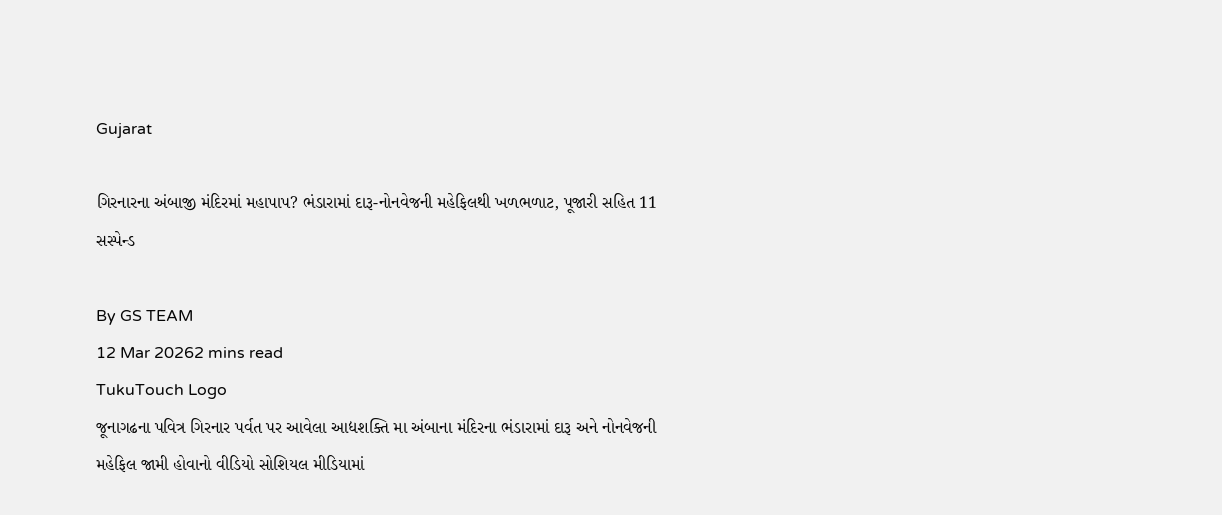Gujarat

ગિરનારના અંબાજી મંદિરમાં મહાપાપ? ભંડારામાં દારૂ-નોનવેજની મહેફિલથી ખળભળાટ, પૂજારી સહિત 11 સસ્પેન્ડ

By GS TEAM
12 Mar 20262 mins read
TukuTouch Logo
જૂનાગઢના પવિત્ર ગિરનાર પર્વત પર આવેલા આદ્યશક્તિ મા અંબાના મંદિરના ભંડારામાં દારૂ અને નોનવેજની મહેફિલ જામી હોવાનો વીડિયો સોશિયલ મીડિયામાં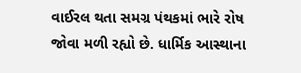વાઈરલ થતા સમગ્ર પંથકમાં ભારે રોષ જોવા મળી રહ્યો છે. ધાર્મિક આસ્થાના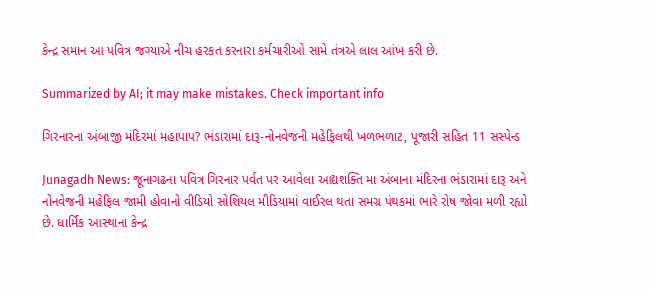કેન્દ્ર સમાન આ પવિત્ર જગ્યાએ નીચ હરકત કરનારા કર્મચારીઓ સામે તંત્રએ લાલ આંખ કરી છે.

Summarized by AI; it may make mistakes. Check important info

ગિરનારના અંબાજી મંદિરમાં મહાપાપ? ભંડારામાં દારૂ-નોનવેજની મહેફિલથી ખળભળાટ, પૂજારી સહિત 11 સસ્પેન્ડ

Junagadh News: જૂનાગઢના પવિત્ર ગિરનાર પર્વત પર આવેલા આદ્યશક્તિ મા અંબાના મંદિરના ભંડારામાં દારૂ અને નોનવેજની મહેફિલ જામી હોવાનો વીડિયો સોશિયલ મીડિયામાં વાઈરલ થતા સમગ્ર પંથકમાં ભારે રોષ જોવા મળી રહ્યો છે. ધાર્મિક આસ્થાના કેન્દ્ર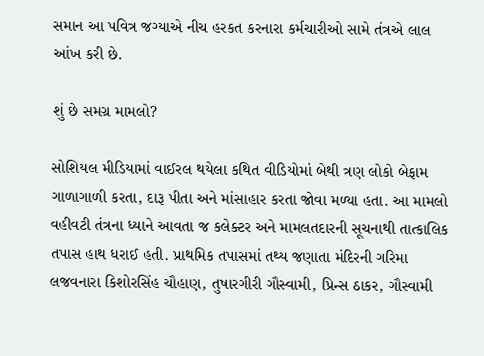સમાન આ પવિત્ર જગ્યાએ નીચ હરકત કરનારા કર્મચારીઓ સામે તંત્રએ લાલ આંખ કરી છે.

શું છે સમગ્ર મામલો?

સોશિયલ મીડિયામાં વાઈરલ થયેલા કથિત વીડિયોમાં બેથી ત્રણ લોકો બેફામ ગાળાગાળી કરતા, દારૂ પીતા અને માંસાહાર કરતા જોવા મળ્યા હતા. આ મામલો વહીવટી તંત્રના ધ્યાને આવતા જ કલેક્ટર અને મામલતદારની સૂચનાથી તાત્કાલિક તપાસ હાથ ધરાઈ હતી. પ્રાથમિક તપાસમાં તથ્ય જણાતા મંદિરની ગરિમા લજવનારા કિશોરસિંહ ચૌહાણ, તુષારગીરી ગૌસ્વામી, પ્રિન્સ ઠાકર, ગૌસ્વામી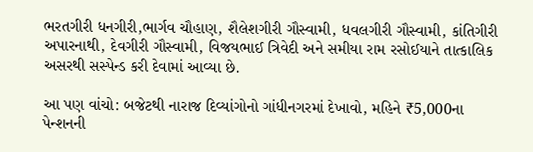ભરતગીરી ધનગીરી,ભાર્ગવ ચૌહાણ, શૈલેશગીરી ગૌસ્વામી, ધવલગીરી ગૌસ્વામી, કાંતિગીરી અપારનાથી, દેવગીરી ગૌસ્વામી, વિજયભાઈ ત્રિવેદી અને સમીયા રામ રસોઈયાને તાત્કાલિક અસરથી સસ્પેન્ડ કરી દેવામાં આવ્યા છે.

આ પણ વાંચો: બજેટથી નારાજ દિવ્યાંગોનો ગાંધીનગરમાં દેખાવો, મહિને ₹5,000ના પેન્શનની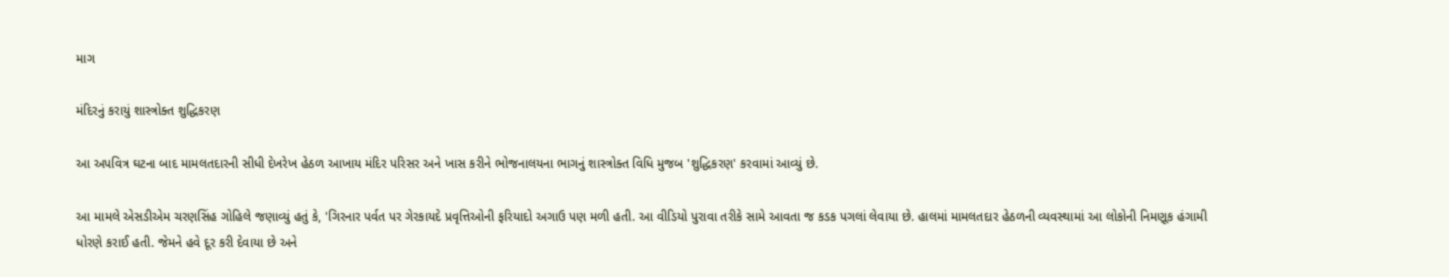માગ

મંદિરનું કરાયું શાસ્ત્રોક્ત શુદ્ધિકરણ

આ અપવિત્ર ઘટના બાદ મામલતદારની સીધી દેખરેખ હેઠળ આખાય મંદિર પરિસર અને ખાસ કરીને ભોજનાલયના ભાગનું શાસ્ત્રોક્ત વિધિ મુજબ 'શુદ્ધિકરણ' કરવામાં આવ્યું છે.

આ મામલે એસડીએમ ચરણસિંહ ગોહિલે જણાવ્યું હતું કે, 'ગિરનાર પર્વત પર ગેરકાયદે પ્રવૃત્તિઓની ફરિયાદો અગાઉ પણ મળી હતી. આ વીડિયો પુરાવા તરીકે સામે આવતા જ કડક પગલાં લેવાયા છે. હાલમાં મામલતદાર હેઠળની વ્યવસ્થામાં આ લોકોની નિમણૂક હંગામી ધોરણે કરાઈ હતી. જેમને હવે દૂર કરી દેવાયા છે અને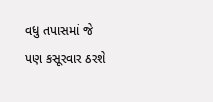વધુ તપાસમાં જે પણ કસૂરવાર ઠરશે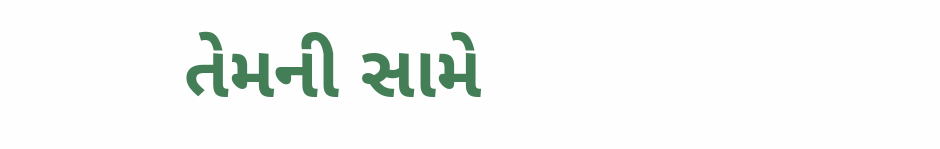તેમની સામે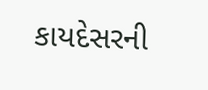કાયદેસરની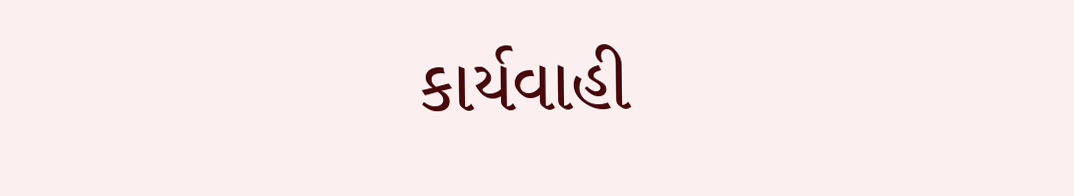કાર્યવાહી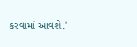કરવામાં આવશે.'